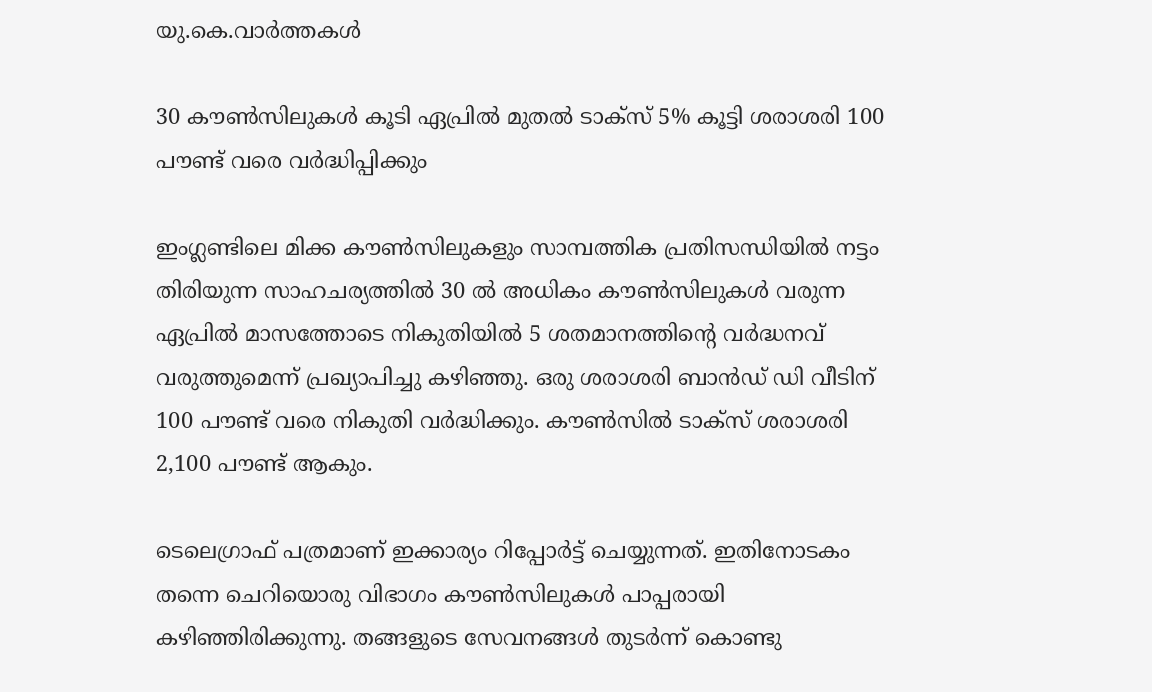യു.കെ.വാര്‍ത്തകള്‍

30 കൗണ്‍സിലുകള്‍ കൂടി ഏപ്രില്‍ മുതല്‍ ടാക്സ് 5% കൂട്ടി ശരാശരി 100 പൗണ്ട് വരെ വര്‍ദ്ധിപ്പിക്കും

ഇംഗ്ലണ്ടിലെ മിക്ക കൗണ്‍സിലുകളും സാമ്പത്തിക പ്രതിസന്ധിയില്‍ നട്ടം തിരിയുന്ന സാഹചര്യത്തില്‍ 30 ല്‍ അധികം കൗണ്‍സിലുകള്‍ വരുന്ന ഏപ്രില്‍ മാസത്തോടെ നികുതിയില്‍ 5 ശതമാനത്തിന്റെ വര്‍ദ്ധനവ് വരുത്തുമെന്ന് പ്രഖ്യാപിച്ചു കഴിഞ്ഞു. ഒരു ശരാശരി ബാന്‍ഡ് ഡി വീടിന് 100 പൗണ്ട് വരെ നികുതി വര്‍ദ്ധിക്കും. കൗണ്‍സില്‍ ടാക്സ് ശരാശരി 2,100 പൗണ്ട് ആകും.

ടെലെഗ്രാഫ് പത്രമാണ് ഇക്കാര്യം റിപ്പോര്‍ട്ട് ചെയ്യുന്നത്. ഇതിനോടകം തന്നെ ചെറിയൊരു വിഭാഗം കൗണ്‍സിലുകള്‍ പാപ്പരായി കഴിഞ്ഞിരിക്കുന്നു. തങ്ങളുടെ സേവനങ്ങള്‍ തുടര്‍ന്ന് കൊണ്ടു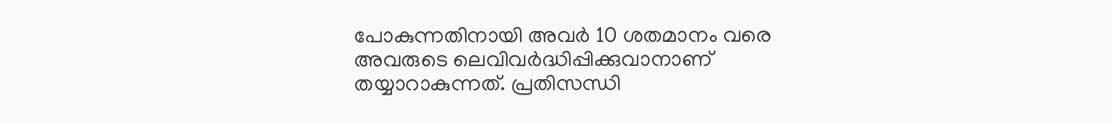പോകുന്നതിനായി അവര്‍ 10 ശതമാനം വരെ അവരുടെ ലെവിവര്‍ദ്ധിപ്പിക്കുവാനാണ് തയ്യാറാകുന്നത്. പ്രതിസന്ധി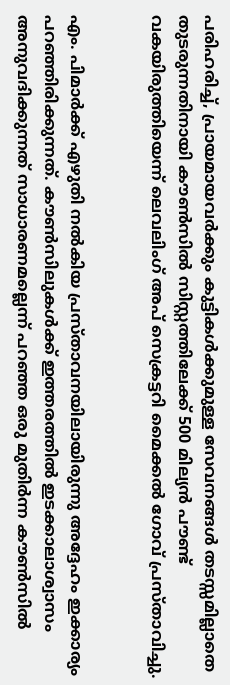പരിഹരിച്ച്, പ്രായമായവര്‍ക്കും കുട്ടികള്‍ക്കുമുള്ള സേവനങ്ങള്‍ തടസ്സമില്ലാതെ തുടരുന്നതിനായി കൗണ്‍സില്‍ സിസ്റ്റത്തിലേക്ക് 500 മില്യന്‍ പൗണ്ട് വകയിരുത്തിയെന്ന് ലെവലിംഗ് അപ് സെക്രട്ടറി മൈക്കല്‍ ഗോവ് പ്രസ്താവിച്ചു.


എം. പിമാര്‍ക്ക് എഴുതി നല്‍കിയ പ്രസ്താവനയിലായിരുന്നു അദ്ദേഹം ഇക്കാര്യം പറഞ്ഞിരിക്കുന്നത്. കൗണ്‍സിലുകള്‍ക്ക് ഇത്തരത്തില്‍ ഇടക്കാലാശ്വാസം അനുവദിക്കുന്നത് സാധാരണമല്ലെന്ന് പറഞ്ഞ ഒരു മുതിര്‍ന്ന കൗണ്‍സില്‍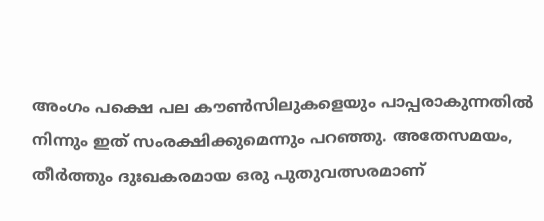അംഗം പക്ഷെ പല കൗണ്‍സിലുകളെയും പാപ്പരാകുന്നതില്‍ നിന്നും ഇത് സംരക്ഷിക്കുമെന്നും പറഞ്ഞു. അതേസമയം, തീര്‍ത്തും ദുഃഖകരമായ ഒരു പുതുവത്സരമാണ്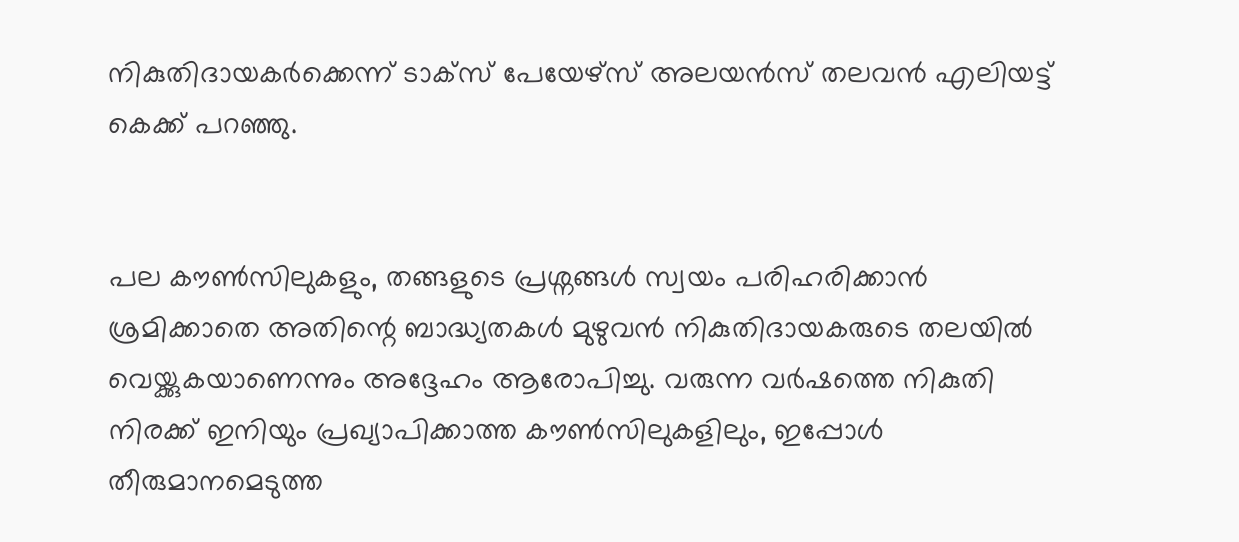നികുതിദായകര്‍ക്കെന്ന് ടാക്സ് പേയേഴ്സ് അലയന്‍സ് തലവന്‍ എലിയട്ട് കെക്ക് പറഞ്ഞു.


പല കൗണ്‍സിലുകളും, തങ്ങളുടെ പ്രശ്നങ്ങള്‍ സ്വയം പരിഹരിക്കാന്‍ ശ്രമിക്കാതെ അതിന്റെ ബാദ്ധ്യതകള്‍ മുഴുവന്‍ നികുതിദായകരുടെ തലയില്‍ വെയ്ക്കുകയാണെന്നും അദ്ദേഹം ആരോപിച്ചു. വരുന്ന വര്‍ഷത്തെ നികുതി നിരക്ക് ഇനിയും പ്രഖ്യാപിക്കാത്ത കൗണ്‍സിലുകളിലും, ഇപ്പോള്‍ തീരുമാനമെടുത്ത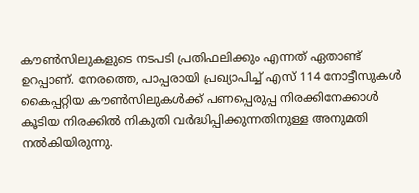കൗണ്‍സിലുകളുടെ നടപടി പ്രതിഫലിക്കും എന്നത് ഏതാണ്ട് ഉറപ്പാണ്. നേരത്തെ, പാപ്പരായി പ്രഖ്യാപിച്ച് എസ് 114 നോട്ടീസുകള്‍ കൈപ്പറ്റിയ കൗണ്‍സിലുകള്‍ക്ക് പണപ്പെരുപ്പ നിരക്കിനേക്കാള്‍ കൂടിയ നിരക്കില്‍ നികുതി വര്‍ദ്ധിപ്പിക്കുന്നതിനുള്ള അനുമതി നല്‍കിയിരുന്നു.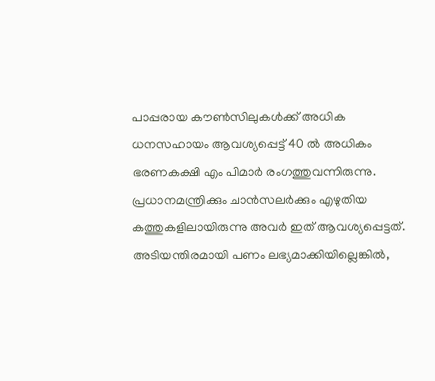പാപ്പരായ കൗണ്‍സിലുകള്‍ക്ക് അധിക ധനസഹായം ആവശ്യപ്പെട്ട് 40 ല്‍ അധികം ഭരണകക്ഷി എം പിമാര്‍ രംഗത്തുവന്നിരുന്നു. പ്രധാനമന്ത്രിക്കും ചാന്‍സലര്‍ക്കും എഴുതിയ കത്തുകളിലായിരുന്നു അവര്‍ ഇത് ആവശ്യപ്പെട്ടത്. അടിയന്തിരമായി പണം ലഭ്യമാക്കിയില്ലെങ്കില്‍,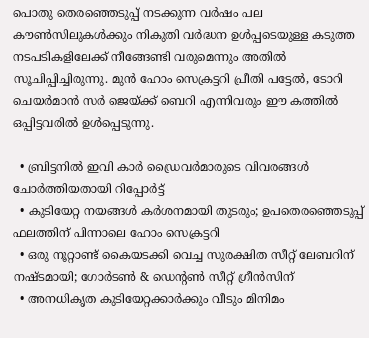പൊതു തെരഞ്ഞെടുപ്പ് നടക്കുന്ന വര്‍ഷം പല കൗണ്‍സിലുകള്‍ക്കും നികുതി വര്‍ദ്ധന ഉള്‍പ്പടെയുള്ള കടുത്ത നടപടികളിലേക്ക് നീങ്ങേണ്ടി വരുമെന്നും അതില്‍ സൂചിപ്പിച്ചിരുന്നു. മുന്‍ ഹോം സെക്രട്ടറി പ്രീതി പട്ടേല്‍, ടോറി ചെയര്‍മാന്‍ സര്‍ ജെയ്ക്ക് ബെറി എന്നിവരും ഈ കത്തില്‍ ഒപ്പിട്ടവരില്‍ ഉള്‍പ്പെടുന്നു.

  • ബ്രിട്ടനില്‍ ഇവി കാര്‍ ഡ്രൈവര്‍മാരുടെ വിവരങ്ങള്‍ ചോര്‍ത്തിയതായി റിപ്പോര്‍ട്ട്
  • കുടിയേറ്റ നയങ്ങള്‍ കര്‍ശനമായി തുടരും; ഉപതെരഞ്ഞെടുപ്പ് ഫലത്തിന് പിന്നാലെ ഹോം സെക്രട്ടറി
  • ഒരു നൂറ്റാണ്ട് കൈയടക്കി വെച്ച സുരക്ഷിത സീറ്റ് ലേബറിന് നഷ്ടമായി; ഗോര്‍ടണ്‍ & ഡെന്റണ്‍ സീറ്റ് ഗ്രീന്‍സിന്
  • അനധികൃത കുടിയേറ്റക്കാര്‍ക്കും വീടും മിനിമം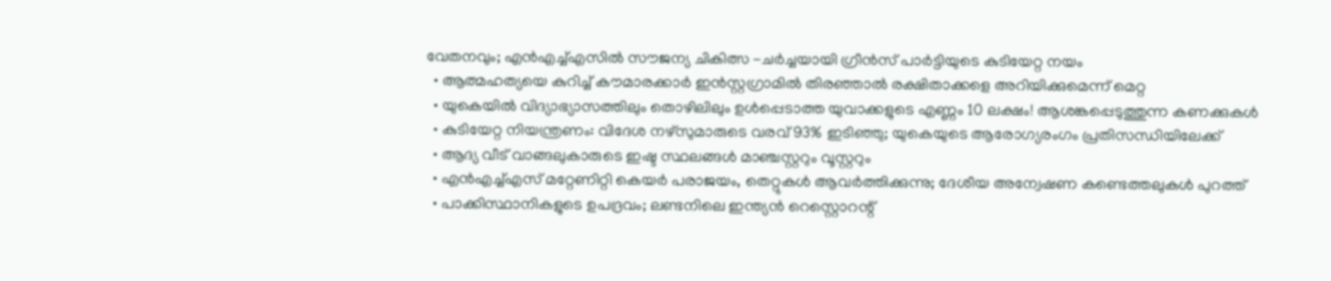വേതനവും; എന്‍എച്ച്എസില്‍ സൗജന്യ ചികിത്സ -ചര്‍ച്ചയായി ഗ്രീന്‍സ് പാര്‍ട്ടിയുടെ കുടിയേറ്റ നയം
  • ആത്മഹത്യയെ കുറിച്ച് കൗമാരക്കാര്‍ ഇന്‍സ്റ്റഗ്രാമില്‍ തിരഞ്ഞാല്‍ രക്ഷിതാക്കളെ അറിയിക്കുമെന്ന് മെറ്റ
  • യുകെയില്‍ വിദ്യാഭ്യാസത്തിലും തൊഴിലിലും ഉള്‍പ്പെടാത്ത യുവാക്കളുടെ എണ്ണം 10 ലക്ഷം! ആശങ്കപ്പെടുത്തുന്ന കണക്കുകള്‍
  • കുടിയേറ്റ നിയന്ത്രണം: വിദേശ നഴ്സുമാരുടെ വരവ് 93% ഇടിഞ്ഞു; യുകെയുടെ ആരോഗ്യരംഗം പ്രതിസന്ധിയിലേക്ക്
  • ആദ്യ വീട് വാങ്ങലുകാരുടെ ഇഷ്ട സ്ഥലങ്ങള്‍ മാഞ്ചസ്റ്ററും വൂസ്റ്ററും
  • എന്‍എച്ച്എസ് മറ്റേണിറ്റി കെയര്‍ പരാജയം, തെറ്റുകള്‍ ആവര്‍ത്തിക്കുന്നു; ദേശീയ അന്വേഷണ കണ്ടെത്തലുകള്‍ പുറത്ത്
  • പാക്കിസ്ഥാനികളുടെ ഉപദ്രവം; ലണ്ടനിലെ ഇന്ത്യന്‍ റെസ്റ്റൊറന്റ്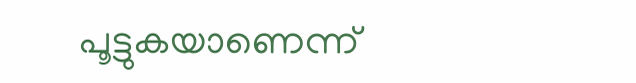പൂട്ടുകയാണെന്ന്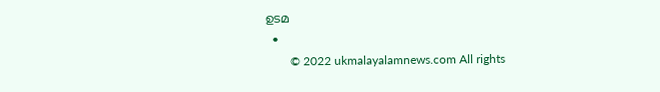ഉടമ
  •
        © 2022 ukmalayalamnews.com All rights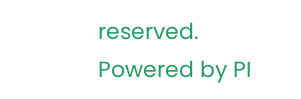reserved. Powered by PI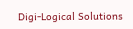Digi-Logical Solutions